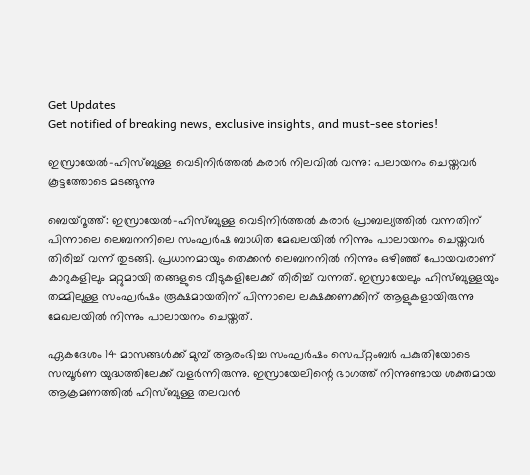Get Updates
Get notified of breaking news, exclusive insights, and must-see stories!

ഇസ്രായേല്‍-ഹിസ്ബുള്ള വെടിനിർത്തല്‍ കരാർ നിലവില്‍ വന്നു: പലായനം ചെയ്തവർ കൂട്ടത്തോടെ മടങ്ങുന്നു

ബെയ്റൂത്ത്: ഇസ്രായേല്‍-ഹിസ്ബുള്ള വെടിനിർത്തല്‍ കരാർ പ്രാബല്യത്തില്‍ വന്നതിന് പിന്നാലെ ലെബനനിലെ സംഘർഷ ബാധിത മേഖലയില്‍ നിന്നും പാലായനം ചെയ്തവർ തിരിച്ച് വന്ന് തുടങ്ങി. പ്രധാനമായും തെക്കൻ ലെബനനില്‍ നിന്നും ഒഴിഞ്ഞ് പോയവരാണ് കാറുകളിലും മറ്റുമായി തങ്ങളുടെ വീടുകളിലേക്ക് തിരിച്ച് വന്നത്. ഇസ്രായേലും ഹിസ്ബുള്ളയും തമ്മിലുള്ള സംഘർഷം രൂക്ഷമായതിന് പിന്നാലെ ലക്ഷക്കണക്കിന് ആളുകളായിരുന്നു മേഖലയില്‍ നിന്നും പാലായനം ചെയ്തത്.

ഏകദേശം 14 മാസങ്ങള്‍ക്ക് മുമ്പ് ആരംഭിച്ച സംഘർഷം സെപ്റ്റംബർ പകുതിയോടെ സമ്പൂർണ യുദ്ധത്തിലേക്ക് വളർന്നിരുന്നു. ഇസ്രായേലിന്റെ ഭാഗത്ത് നിന്നുണ്ടായ ശക്തമായ ആക്രമണത്തില്‍ ഹിസ്ബുള്ള തലവന്‍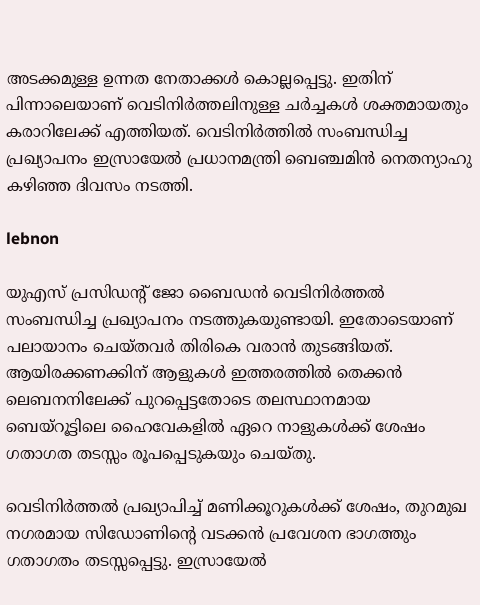അടക്കമുള്ള ഉന്നത നേതാക്കള്‍ കൊല്ലപ്പെട്ടു. ഇതിന് പിന്നാലെയാണ് വെടിനിർത്തലിനുള്ള ചർച്ചകള്‍ ശക്തമായതും കരാറിലേക്ക് എത്തിയത്. വെടിനിർത്തില്‍ സംബന്ധിച്ച പ്രഖ്യാപനം ഇസ്രായേല്‍ പ്രധാനമന്ത്രി ബെഞ്ചമിന്‍ നെതന്യാഹു കഴിഞ്ഞ ദിവസം നടത്തി.

lebnon

യുഎസ് പ്രസിഡൻ്റ് ജോ ബൈഡൻ വെടിനിർത്തല്‍ സംബന്ധിച്ച പ്രഖ്യാപനം നടത്തുകയുണ്ടായി. ഇതോടെയാണ് പലായാനം ചെയ്തവർ തിരികെ വരാന്‍ തുടങ്ങിയത്. ആയിരക്കണക്കിന് ആളുകള്‍ ഇത്തരത്തില്‍ തെക്കൻ ലെബനനിലേക്ക് പുറപ്പെട്ടതോടെ തലസ്ഥാനമായ ബെയ്റൂട്ടിലെ ഹൈവേകളില്‍ ഏറെ നാളുകള്‍ക്ക് ശേഷം ഗതാഗത തടസ്സം രൂപപ്പെടുകയും ചെയ്തു.

വെടിനിർത്തൽ പ്രഖ്യാപിച്ച് മണിക്കൂറുകൾക്ക് ശേഷം, തുറമുഖ നഗരമായ സിഡോണിൻ്റെ വടക്കൻ പ്രവേശന ഭാഗത്തും ഗതാഗതം തടസ്സപ്പെട്ടു. ഇസ്രായേല്‍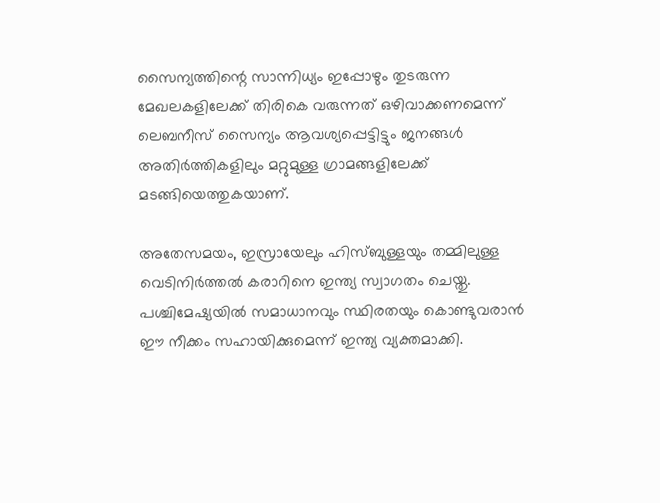സൈന്യത്തിന്റെ സാന്നിധ്യം ഇപ്പോഴും തുടരുന്ന മേഖലകളിലേക്ക് തിരികെ വരുന്നത് ഒഴിവാക്കണമെന്ന് ലെബനീസ് സൈന്യം ആവശ്യപ്പെട്ടിട്ടും ജനങ്ങള്‍ അതിർത്തികളിലും മറ്റുമുള്ള ഗ്രാമങ്ങളിലേക്ക് മടങ്ങിയെത്തുകയാണ്.

അതേസമയം, ഇസ്രായേലും ഹിസ്ബുള്ളയും തമ്മിലുള്ള വെടിനിർത്തല്‍ കരാറിനെ ഇന്ത്യ സ്വാഗതം ചെയ്തു. പശ്ചിമേഷ്യയിൽ സമാധാനവും സ്ഥിരതയും കൊണ്ടുവരാൻ ഈ നീക്കം സഹായിക്കുമെന്ന് ഇന്ത്യ വ്യക്തമാക്കി.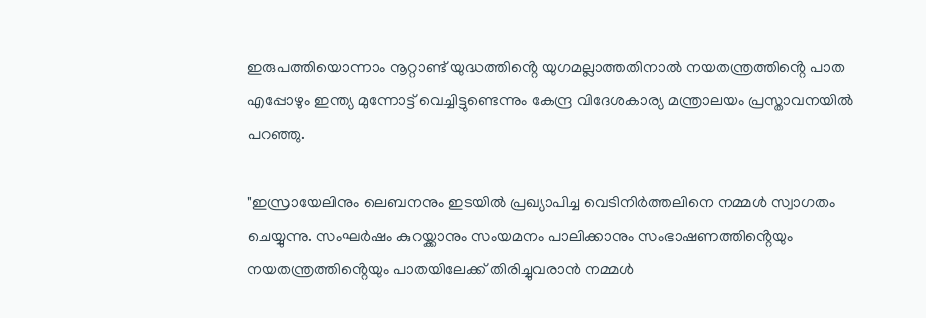ഇരുപത്തിയൊന്നാം നൂറ്റാണ്ട് യുദ്ധത്തിൻ്റെ യുഗമല്ലാത്തതിനാൽ നയതന്ത്രത്തിൻ്റെ പാത എപ്പോഴും ഇന്ത്യ മുന്നോട്ട് വെച്ചിട്ടുണ്ടെന്നും കേന്ദ്ര വിദേശകാര്യ മന്ത്രാലയം പ്രസ്താവനയില്‍ പറഞ്ഞു.

"ഇസ്രായേലിനും ലെബനനും ഇടയിൽ പ്രഖ്യാപിച്ച വെടിനിർത്തലിനെ നമ്മള്‍ സ്വാഗതം ചെയ്യുന്നു. സംഘർഷം കുറയ്ക്കാനും സംയമനം പാലിക്കാനും സംഭാഷണത്തിൻ്റെയും നയതന്ത്രത്തിൻ്റെയും പാതയിലേക്ക് തിരിച്ചുവരാൻ നമ്മള്‍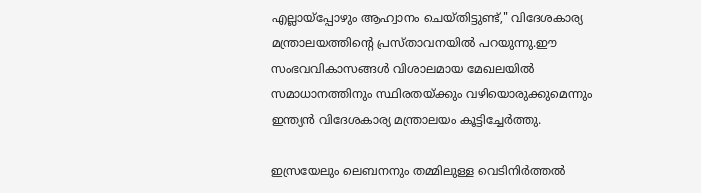എല്ലായ്‌പ്പോഴും ആഹ്വാനം ചെയ്തിട്ടുണ്ട്," വിദേശകാര്യ മന്ത്രാലയത്തിൻ്റെ പ്രസ്താവനയിൽ പറയുന്നു.ഈ സംഭവവികാസങ്ങൾ വിശാലമായ മേഖലയിൽ സമാധാനത്തിനും സ്ഥിരതയ്ക്കും വഴിയൊരുക്കുമെന്നും ഇന്ത്യന്‍ വിദേശകാര്യ മന്ത്രാലയം കൂട്ടിച്ചേർത്തു.

ഇസ്രയേലും ലെബനനും തമ്മിലുള്ള വെടിനിർത്തൽ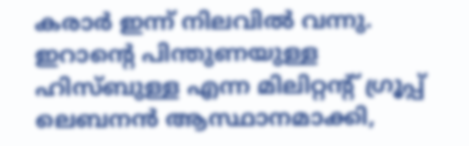കരാർ ഇന്ന് നിലവിൽ വന്നു. ഇറാൻ്റെ പിന്തുണയുള്ള ഹിസ്ബുള്ള എന്ന മിലിറ്റൻ്റ് ഗ്രൂപ്പ് ലെബനൻ ആസ്ഥാനമാക്കി,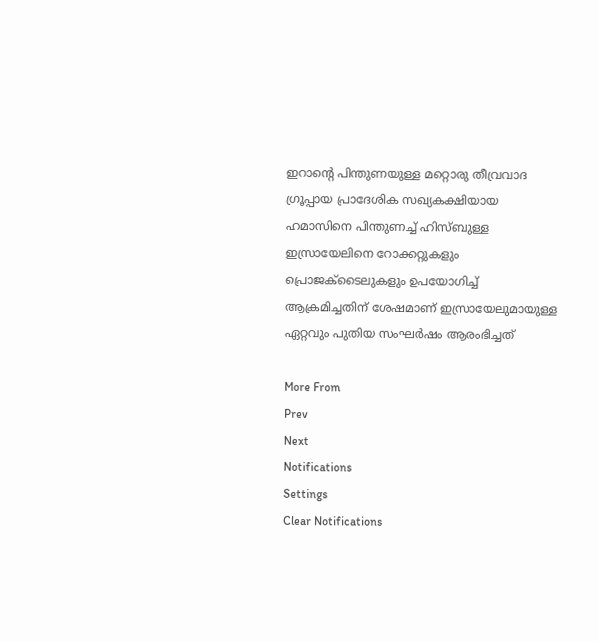ഇറാൻ്റെ പിന്തുണയുള്ള മറ്റൊരു തീവ്രവാദ ഗ്രൂപ്പായ പ്രാദേശിക സഖ്യകക്ഷിയായ ഹമാസിനെ പിന്തുണച്ച് ഹിസ്ബുള്ള ഇസ്രായേലിനെ റോക്കറ്റുകളും പ്രൊജക്‌ടൈലുകളും ഉപയോഗിച്ച് ആക്രമിച്ചതിന് ശേഷമാണ് ഇസ്രായേലുമായുള്ള ഏറ്റവും പുതിയ സംഘർഷം ആരംഭിച്ചത്

More From
Prev
Next
Notifications
Settings
Clear Notifications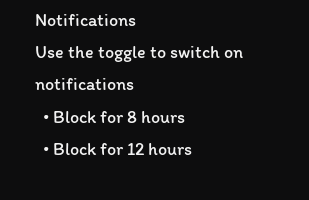Notifications
Use the toggle to switch on notifications
  • Block for 8 hours
  • Block for 12 hours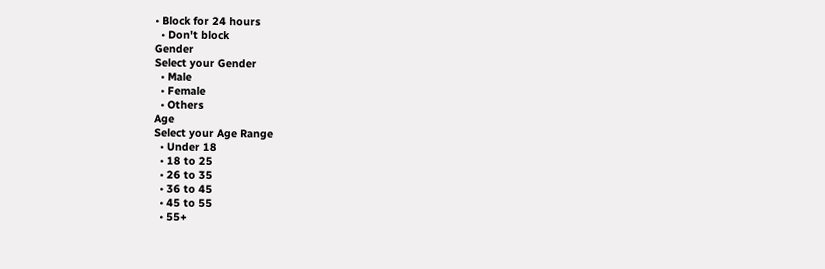• Block for 24 hours
  • Don't block
Gender
Select your Gender
  • Male
  • Female
  • Others
Age
Select your Age Range
  • Under 18
  • 18 to 25
  • 26 to 35
  • 36 to 45
  • 45 to 55
  • 55+